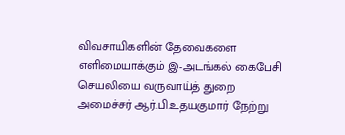விவசாயிகளின் தேவைகளை எளிமையாக்கும் இ-அடங்கல் கைபேசி செயலியை வருவாய்த் துறை அமைச்சர் ஆர்.பி.உதயகுமார் நேற்று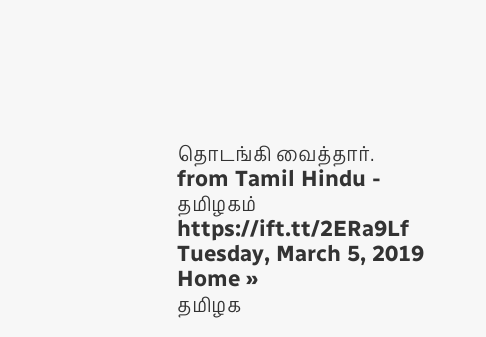தொடங்கி வைத்தார்.
from Tamil Hindu - தமிழகம் https://ift.tt/2ERa9Lf
Tuesday, March 5, 2019
Home »
தமிழக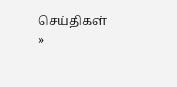செய்திகள்
»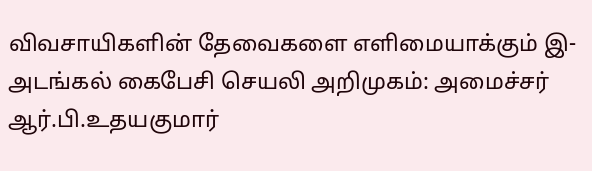விவசாயிகளின் தேவைகளை எளிமையாக்கும் இ-அடங்கல் கைபேசி செயலி அறிமுகம்: அமைச்சர் ஆர்.பி.உதயகுமார்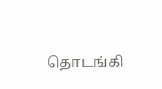தொடங்கி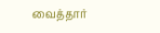வைத்தார்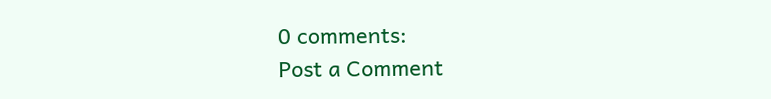0 comments:
Post a Comment